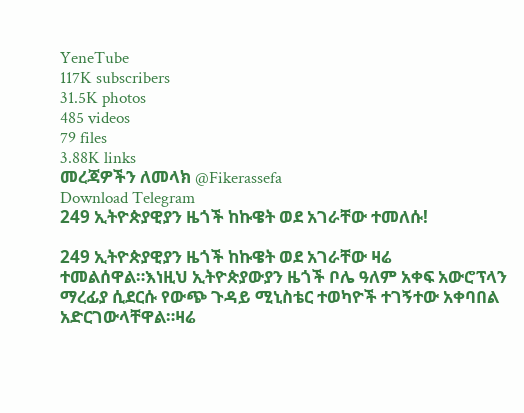YeneTube
117K subscribers
31.5K photos
485 videos
79 files
3.88K links
መረጃዎችን ለመላክ @Fikerassefa
Download Telegram
249 ኢትዮጵያዊያን ዜጎች ከኩዌት ወደ አገራቸው ተመለሱ!

249 ኢትዮጵያዊያን ዜጎች ከኩዌት ወደ አገራቸው ዛሬ ተመልሰዋል።እነዚህ ኢትዮጵያውያን ዜጎች ቦሌ ዓለም አቀፍ አውሮፕላን ማረፊያ ሲደርሱ የውጭ ጉዳይ ሚኒስቴር ተወካዮች ተገኝተው አቀባበል አድርገውላቸዋል።ዛሬ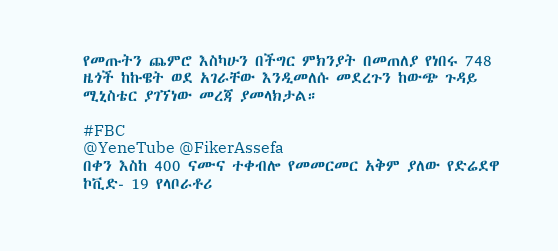የመጡትን ጨምሮ እስካሁን በችግር ምክንያት በመጠለያ የነበሩ 748 ዜጎች ከኩዌት ወደ አገራቸው እንዲመለሱ መደረጉን ከውጭ ጉዳይ ሚኒስቴር ያገኘነው መረጃ ያመላክታል።

#FBC
@YeneTube @FikerAssefa
በቀን እስከ 400 ናሙና ተቀብሎ የመመርመር አቅም ያለው የድሬደዋ ኮቪድ- 19 የላቦራቶሪ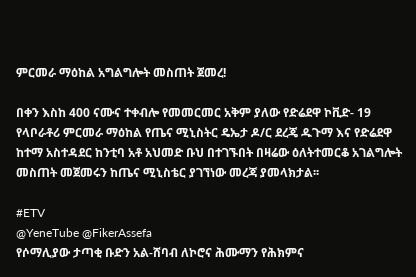ምርመራ ማዕከል አግልግሎት መስጠት ጀመረ!

በቀን እስከ 400 ናሙና ተቀብሎ የመመርመር አቅም ያለው የድሬደዋ ኮቪድ- 19 የላቦራቶሪ ምርመራ ማዕከል የጤና ሚኒስትር ዴኤታ ዶ/ር ደረጄ ዱጉማ እና የድሬደዋ ከተማ አስተዳደር ከንቲባ አቶ አህመድ ቡህ በተገኙበት በዛሬው ዕለትተመርቆ አገልግሎት መስጠት መጀመሩን ከጤና ሚኒስቴር ያገኘነው መረጃ ያመላክታል፡፡

#ETV
@YeneTube @FikerAssefa
የሶማሊያው ታጣቂ ቡድን አል-ሸባብ ለኮሮና ሕሙማን የሕክምና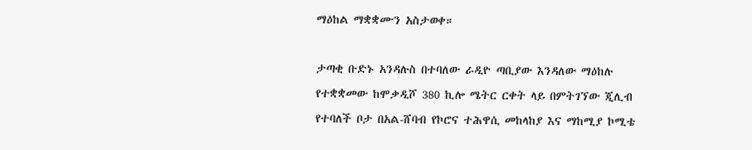ማዕከል ማቋቋሙን አስታወቀ።

ታጣቂ ቡድኑ አንዳሉስ በተባለው ራዲዮ ጣቢያው እንዳለው ማዕከሉ የተቋቋመው ከሞቃዲሾ 380 ኪሎ ሜትር ርቀት ላይ በምትገኘው ጂሊብ የተባለች ቦታ በአል-ሸባብ የኮሮና ተሕዋሲ መከላከያ እና ማከሚያ ኮሚቴ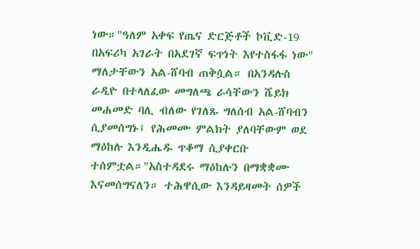ነው።"ዓለም አቀፍ የጤና ድርጅቶች ኮቪድ-19 በአፍሪካ አገራት በአደገኛ ፍጥነት እየተስፋፋ ነው" ማለታቸውን አል-ሸባብ ጠቅሷል። በአንዳሉስ ራዲዮ በተላለፈው መግለጫ ራሳቸውን ሼይክ መሐመድ ባሊ ብለው የገለጹ ግለሰብ አል-ሸባብን ሲያመሰግኑ፤ የሕመሙ ምልክት ያለባቸውም ወደ ማዕከሉ እንዲሔዱ ጥቆማ ሲያቀርቡ ተሰምቷል።"አስተዳደሩ ማዕከሉን በማቋቋሙ እናመሰግናለን። ተሕዋሲው እንዳይዛመት ሰዎች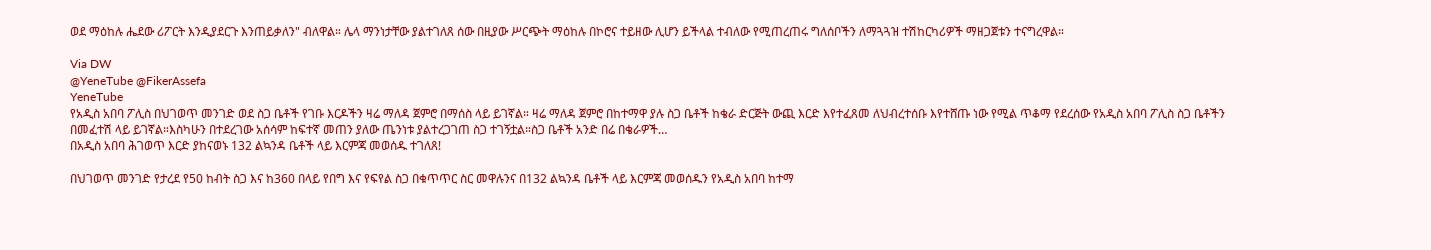ወደ ማዕከሉ ሔደው ሪፖርት እንዲያደርጉ እንጠይቃለን" ብለዋል። ሌላ ማንነታቸው ያልተገለጸ ሰው በዚያው ሥርጭት ማዕከሉ በኮሮና ተይዘው ሊሆን ይችላል ተብለው የሚጠረጠሩ ግለሰቦችን ለማጓጓዝ ተሽከርካሪዎች ማዘጋጀቱን ተናግረዋል።

Via DW
@YeneTube @FikerAssefa
YeneTube
የአዲስ አበባ ፖሊስ በህገወጥ መንገድ ወደ ስጋ ቤቶች የገቡ እርዶችን ዛሬ ማለዳ ጀምሮ በማሰስ ላይ ይገኛል። ዛሬ ማለዳ ጀምሮ በከተማዋ ያሉ ስጋ ቤቶች ከቄራ ድርጅት ውጪ እርድ እየተፈጸመ ለህብረተሰቡ እየተሸጡ ነው የሚል ጥቆማ የደረሰው የአዲስ አበባ ፖሊስ ስጋ ቤቶችን በመፈተሽ ላይ ይገኛል።እስካሁን በተደረገው አሰሳም ከፍተኛ መጠን ያለው ጤንነቱ ያልተረጋገጠ ስጋ ተገኝቷል።ስጋ ቤቶች አንድ በሬ በቄራዎች…
በአዲስ አበባ ሕገወጥ እርድ ያከናወኑ 132 ልኳንዳ ቤቶች ላይ እርምጃ መወሰዱ ተገለጸ!

በህገወጥ መንገድ የታረደ የ50 ከብት ስጋ እና ከ360 በላይ የበግ እና የፍየል ስጋ በቁጥጥር ስር መዋሉንና በ132 ልኳንዳ ቤቶች ላይ እርምጃ መወሰዱን የአዲስ አበባ ከተማ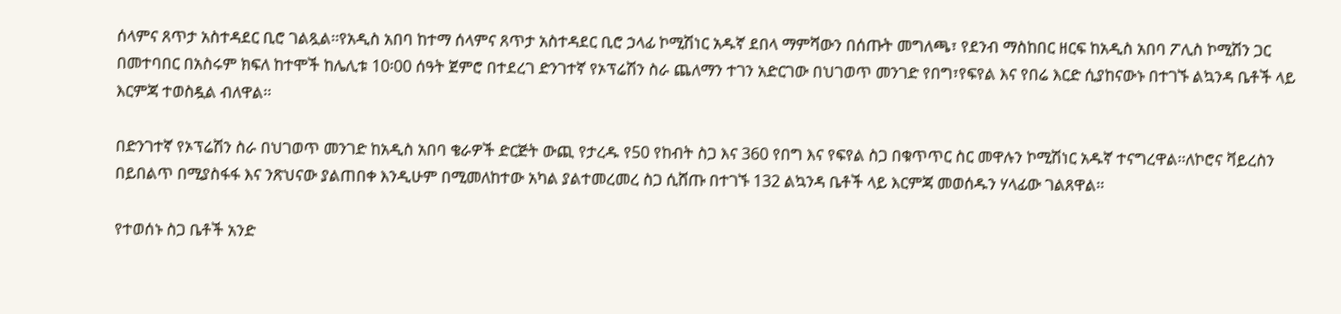ሰላምና ጸጥታ አስተዳደር ቢሮ ገልጿል፡፡የአዲስ አበባ ከተማ ሰላምና ጸጥታ አስተዳደር ቢሮ ኃላፊ ኮሚሽነር አዱኛ ደበላ ማምሻውን በሰጡት መግለጫ፣ የደንብ ማስከበር ዘርፍ ከአዲስ አበባ ፖሊስ ኮሚሽን ጋር በመተባበር በአስሩም ክፍለ ከተሞች ከሌሊቱ 10፡00 ሰዓት ጀምሮ በተደረገ ድንገተኛ የኦፕሬሽን ስራ ጨለማን ተገን አድርገው በህገወጥ መንገድ የበግ፣የፍየል እና የበሬ እርድ ሲያከናውኑ በተገኙ ልኳንዳ ቤቶች ላይ እርምጃ ተወስዷል ብለዋል፡፡

በድንገተኛ የኦፕሬሽን ስራ በህገወጥ መንገድ ከአዲስ አበባ ቄራዎች ድርጅት ውጪ የታረዱ የ50 የከብት ስጋ እና 360 የበግ እና የፍየል ስጋ በቁጥጥር ስር መዋሉን ኮሚሽነር አዱኛ ተናግረዋል፡፡ለኮሮና ቫይረስን በይበልጥ በሚያስፋፋ እና ንጽህናው ያልጠበቀ እንዲሁም በሚመለከተው አካል ያልተመረመረ ስጋ ሲሸጡ በተገኙ 132 ልኳንዳ ቤቶች ላይ እርምጃ መወሰዱን ሃላፊው ገልጸዋል፡፡

የተወሰኑ ስጋ ቤቶች አንድ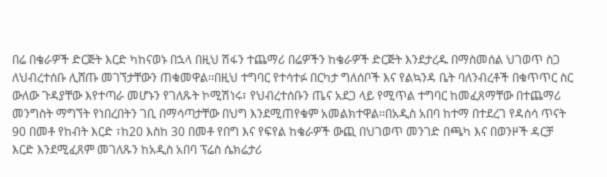በሬ በቄራዎች ድርጅት እርድ ካከናወኑ በኋላ በዚህ ሽፋን ተጨማሪ በሬዎችን ከቄራዎች ድርጅት እንደታረዱ በማስመሰል ህገወጥ ስጋ ለህብረተሰቡ ሊሸጡ መገኘታቸውን ጠቁመዋል፡፡በዚህ ተግባር የተሳተፉ በርካታ ግለሰቦች እና የልኳንዳ ቤት ባለንብረቶች በቁጥጥር ስር ውለው ጉዳያቸው እየተጣራ መሆኑን የገለጹት ኮሚሽነሩ፣ የህብረተሰቡን ጤና አደጋ ላይ የሚጥል ተግባር ከመፈጸማቸው በተጨማሪ መንግስት ማግኘት የነበረበትን ገቢ በማሳጣታቸው በህግ እንደሚጠየቁም አመልክተዋል፡፡በአዲስ አበባ ከተማ በተደረገ የዳሰሳ ጥናት 90 በመቶ የከብት እርድ ፣ከ20 እስከ 30 በመቶ የበግ እና የፍየል ከቄራዎች ውጪ በህገወጥ መንገድ በጫካ እና በወንዞች ዳርቻ እርድ እንደሚፈጸም መገለጹን ከአዲስ አበባ ፕሬስ ሴክሬታሪ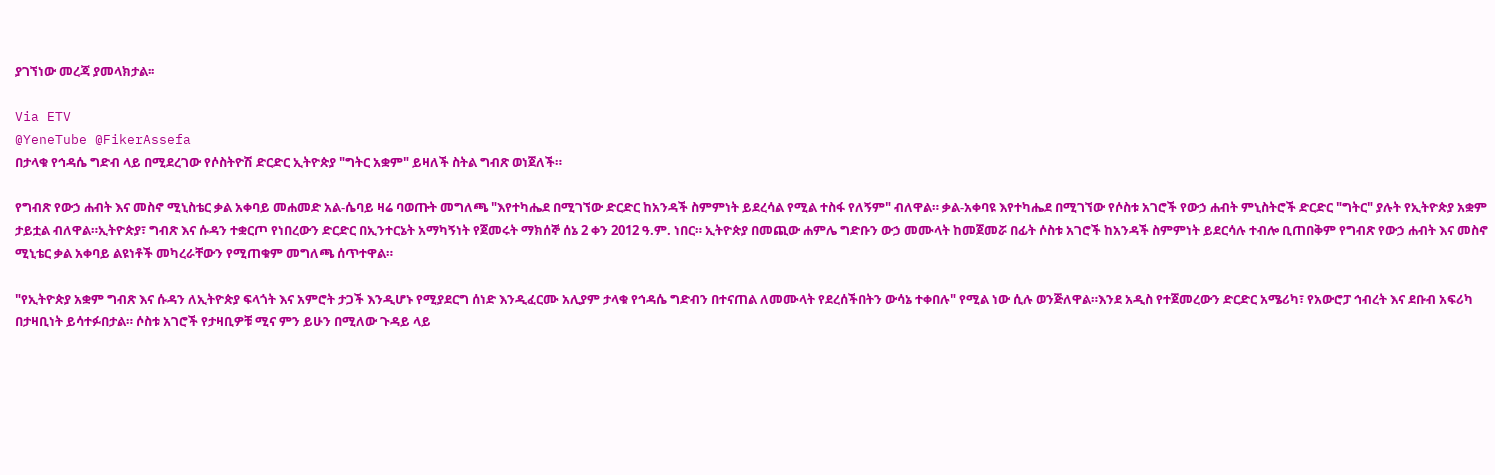ያገኘነው መረጃ ያመላክታል፡፡

Via ETV
@YeneTube @FikerAssefa
በታላቁ የኅዳሴ ግድብ ላይ በሚደረገው የሶስትዮሽ ድርድር ኢትዮጵያ "ግትር አቋም" ይዛለች ስትል ግብጽ ወነጀለች።

የግብጽ የውኃ ሐብት እና መስኖ ሚኒስቴር ቃል አቀባይ መሐመድ አል-ሴባይ ዛሬ ባወጡት መግለጫ "እየተካሔደ በሚገኘው ድርድር ከአንዳች ስምምነት ይደረሳል የሚል ተስፋ የለኝም" ብለዋል። ቃል-አቀባዩ እየተካሔደ በሚገኘው የሶስቱ አገሮች የውኃ ሐብት ምኒስትሮች ድርድር "ግትር" ያሉት የኢትዮጵያ አቋም ታይቷል ብለዋል።ኢትዮጵያ፣ ግብጽ እና ሱዳን ተቋርጦ የነበረውን ድርድር በኢንተርኔት አማካኝነት የጀመሩት ማክሰኞ ሰኔ 2 ቀን 2012 ዓ.ም. ነበር። ኢትዮጵያ በመጪው ሐምሌ ግድቡን ውኃ መሙላት ከመጀመሯ በፊት ሶስቱ አገሮች ከአንዳች ስምምነት ይደርሳሉ ተብሎ ቢጠበቅም የግብጽ የውኃ ሐብት እና መስኖ ሚኒቴር ቃል አቀባይ ልዩነቶች መካረራቸውን የሚጠቁም መግለጫ ሰጥተዋል።

"የኢትዮጵያ አቋም ግብጽ እና ሱዳን ለኢትዮጵያ ፍላጎት እና አምሮት ታጋች እንዲሆኑ የሚያደርግ ሰነድ እንዲፈርሙ አሊያም ታላቁ የኅዳሴ ግድብን በተናጠል ለመሙላት የደረሰችበትን ውሳኔ ተቀበሉ" የሚል ነው ሲሉ ወንጅለዋል።እንደ አዲስ የተጀመረውን ድርድር አሜሪካ፣ የአውሮፓ ኅብረት እና ደቡብ አፍሪካ በታዛቢነት ይሳተፉበታል። ሶስቱ አገሮች የታዛቢዎቹ ሚና ምን ይሁን በሚለው ጉዳይ ላይ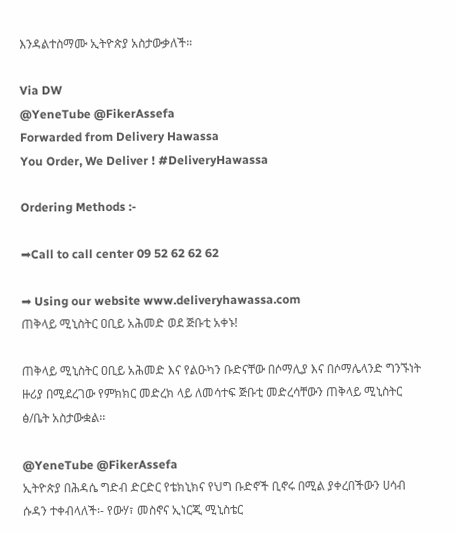እንዳልተስማሙ ኢትዮጵያ አስታውቃለች።

Via DW
@YeneTube @FikerAssefa
Forwarded from Delivery Hawassa
You Order, We Deliver ! #DeliveryHawassa

Ordering Methods :-

➡Call to call center 09 52 62 62 62

➡ Using our website www.deliveryhawassa.com
ጠቅላይ ሚኒስትር ዐቢይ አሕመድ ወደ ጅቡቲ አቀኑ!

ጠቅላይ ሚኒስትር ዐቢይ አሕመድ እና የልዑካን ቡድናቸው በሶማሊያ እና በሶማሌላንድ ግንኙነት ዙሪያ በሚደረገው የምክክር መድረክ ላይ ለመሳተፍ ጅቡቲ መድረሳቸውን ጠቅላይ ሚኒስትር ፅ/ቤት አስታውቋል፡፡

@YeneTube @FikerAssefa
ኢትዮጵያ በሕዳሴ ግድብ ድርድር የቴክኒክና የህግ ቡድኖች ቢኖሩ በሚል ያቀረበችውን ሀሳብ ሱዳን ተቀብላለች፡- የውሃ፣ መስኖና ኢነርጂ ሚኒስቴር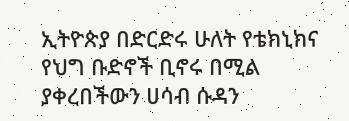ኢትዮጵያ በድርድሩ ሁለት የቴክኒክና የህግ ቡድኖች ቢኖሩ በሚል ያቀረበችውን ሀሳብ ሱዳን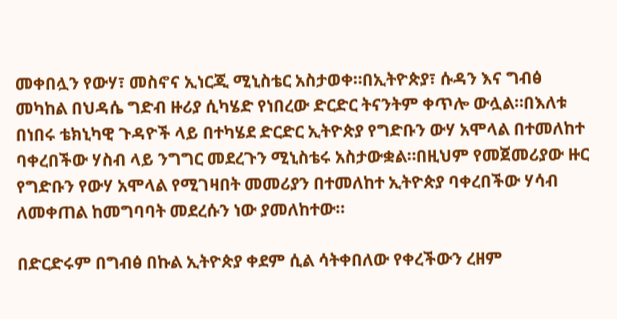መቀበሏን የውሃ፣ መስኖና ኢነርጂ ሚኒስቴር አስታወቀ።በኢትዮጵያ፣ ሱዳን እና ግብፅ መካከል በህዳሴ ግድብ ዙሪያ ሲካሄድ የነበረው ድርድር ትናንትም ቀጥሎ ውሏል።በእለቱ በነበሩ ቴክኒካዊ ጉዳዮች ላይ በተካሄደ ድርድር ኢትዮጵያ የግድቡን ውሃ አሞላል በተመለከተ ባቀረበችው ሃስብ ላይ ንግግር መደረጉን ሚኒስቴሩ አስታውቋል።በዚህም የመጀመሪያው ዙር የግድቡን የውሃ አሞላል የሚገዛበት መመሪያን በተመለከተ ኢትዮጵያ ባቀረበችው ሃሳብ ለመቀጠል ከመግባባት መደረሱን ነው ያመለከተው።

በድርድሩም በግብፅ በኩል ኢትዮጵያ ቀደም ሲል ሳትቀበለው የቀረችውን ረዘም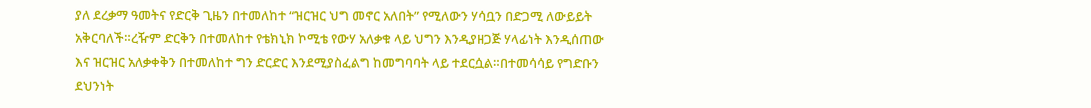ያለ ደረቃማ ዓመትና የድርቅ ጊዜን በተመለከተ “ዝርዝር ህግ መኖር አለበት” የሚለውን ሃሳቧን በድጋሚ ለውይይት አቅርባለች።ረዥም ድርቅን በተመለከተ የቴክኒክ ኮሚቴ የውሃ አለቃቁ ላይ ህግን እንዲያዘጋጅ ሃላፊነት እንዲሰጠው እና ዝርዝር አለቃቀቅን በተመለከተ ግን ድርድር እንደሚያስፈልግ ከመግባባት ላይ ተደርሷል።በተመሳሳይ የግድቡን ደህንነት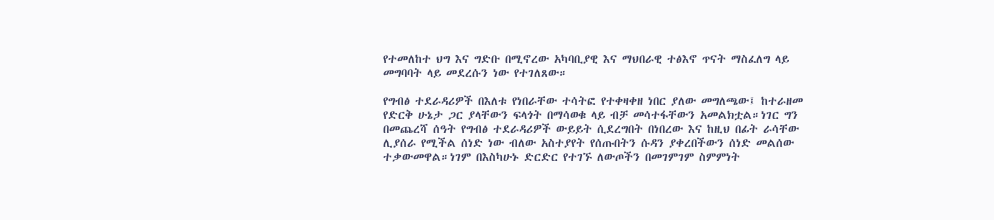የተመለከተ ህግ እና ግድቡ በሚኖረው አካባቢያዊ እና ማህበራዊ ተፅእኖ ጥናት ማስፈለግ ላይ መግባባት ላይ መደረሱን ነው የተገለጸው።

የግብፅ ተደራዳሪዎች በእለቱ የነበራቸው ተሳትፎ የተቀዛቀዘ ነበር ያለው መግለጫው፤ ከተራዘመ የድርቅ ሁኔታ ጋር ያላቸውን ፍላጎት በማሳወቁ ላይ ብቻ መሳተፋቸውን አመልክቷል።ነገር ግን በመጨረሻ ሰዓት የግብፅ ተደራዳሪዎች ውይይት ሲደረግበት በነበረው እና ከዚህ በፊት ራሳቸው ሊያሰራ የሚችል ሰነድ ነው ብለው አስተያየት የሰጡበትን ሱዳን ያቀረበችውን ሰነድ መልሰው ተቃውመዋል።ነገም በእስካሁኑ ድርድር የተገኙ ለውጦችን በመገምገም ስምምነት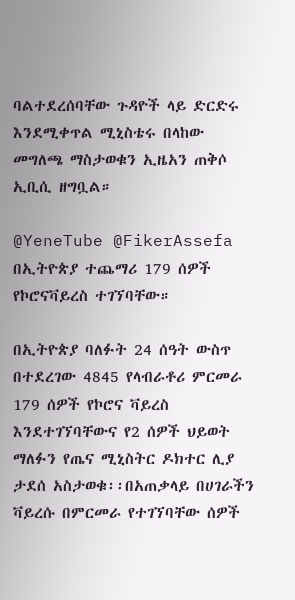ባልተደረሰባቸው ጉዳዮች ላይ ድርድሩ እንደሚቀጥል ሚኒስቴሩ በላከው መግለጫ ማስታወቁን ኢዜአን ጠቅሶ ኢቢሲ ዘግቧል።

@YeneTube @FikerAssefa
በኢትዮጵያ ተጨማሪ 179 ሰዎች የኮሮናቫይረስ ተገኘባቸው።

በኢትዮጵያ ባለፉት 24 ሰዓት ውስጥ በተደረገው 4845 የላብራቶሪ ምርመራ 179 ሰዎች የኮሮና ቫይረስ እንደተገኘባቸውና የ2 ሰዎች ህይወት ማለፉን የጤና ሚኒስትር ዶክተር ሊያ ታደሰ አስታወቁ፡፡በአጠቃላይ በሀገራችን ቫይረሱ በምርመራ የተገኘባቸው ሰዎች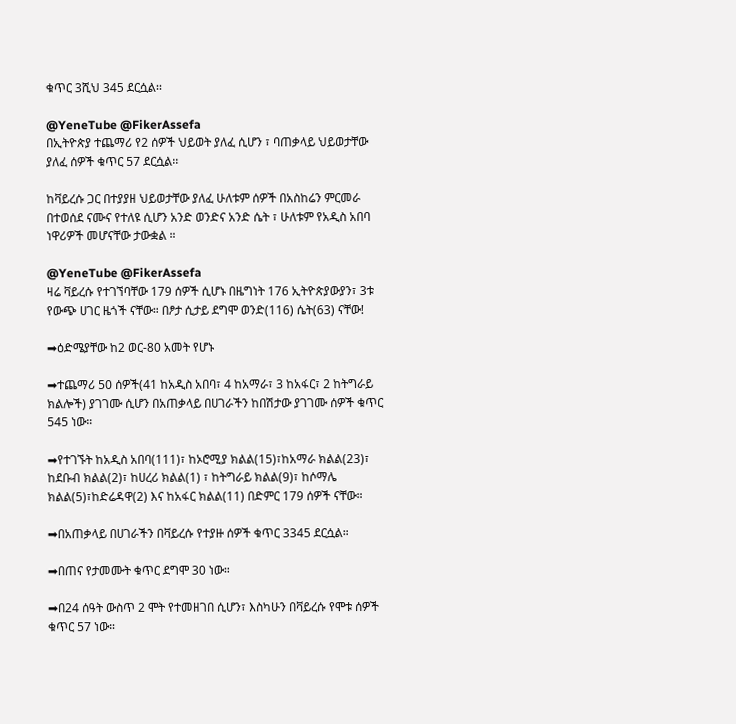ቁጥር 3ሺህ 345 ደርሷል፡፡

@YeneTube @FikerAssefa
በኢትዮጵያ ተጨማሪ የ2 ሰዎች ህይወት ያለፈ ሲሆን ፣ ባጠቃላይ ህይወታቸው ያለፈ ሰዎች ቁጥር 57 ደርሷል፡፡

ከቫይረሱ ጋር በተያያዘ ህይወታቸው ያለፈ ሁለቱም ሰዎች በአስከሬን ምርመራ በተወሰደ ናሙና የተለዩ ሲሆን አንድ ወንድና አንድ ሴት ፣ ሁለቱም የአዲስ አበባ ነዋሪዎች መሆናቸው ታውቋል ።

@YeneTube @FikerAssefa
ዛሬ ቫይረሱ የተገኘባቸው 179 ሰዎች ሲሆኑ በዜግነት 176 ኢትዮጵያውያን፣ 3ቱ የውጭ ሀገር ዜጎች ናቸው። በፆታ ሲታይ ደግሞ ወንድ(116) ሴት(63) ናቸው!

➡ዕድሜያቸው ከ2 ወር-80 አመት የሆኑ

➡ተጨማሪ 50 ሰዎች(41 ከአዲስ አበባ፣ 4 ከአማራ፣ 3 ከአፋር፣ 2 ከትግራይ ክልሎች) ያገገሙ ሲሆን በአጠቃላይ በሀገራችን ከበሽታው ያገገሙ ሰዎች ቁጥር 545 ነው።

➡የተገኙት ከአዲስ አበባ(111)፣ ከኦሮሚያ ክልል(15)፣ከአማራ ክልል(23)፣ ከደቡብ ክልል(2)፣ ከሀረሪ ክልል(1) ፣ ከትግራይ ክልል(9)፣ ከሶማሌ ክልል(5)፣ከድሬዳዋ(2) እና ከአፋር ክልል(11) በድምር 179 ሰዎች ናቸው።

➡በአጠቃላይ በሀገራችን በቫይረሱ የተያዙ ሰዎች ቁጥር 3345 ደርሷል።

➡በጠና የታመሙት ቁጥር ደግሞ 30 ነው።

➡በ24 ሰዓት ውስጥ 2 ሞት የተመዘገበ ሲሆን፣ እስካሁን በቫይረሱ የሞቱ ሰዎች ቁጥር 57 ነው።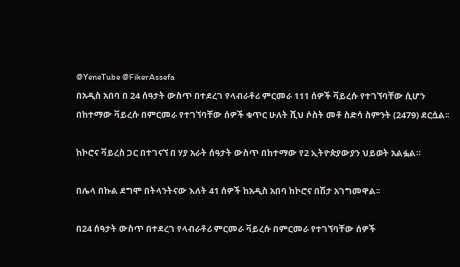@YeneTube @FikerAssefa
በአዲስ አበባ በ 24 ሰዓታት ውስጥ በተደረገ የላብራቶሪ ምርመራ 111 ሰዎች ቫይረሱ የተገኘባቸው ሲሆን በከተማው ቫይረሱ በምርመራ የተገኘባቸው ሰዎች ቁጥር ሁለት ሺህ ሶስት መቶ ስድሳ ስምንት (2479) ደርሷል፡፡

ከኮሮና ቫይረስ ጋር በተገናኘ በ ሃያ አራት ሰዓታት ውስጥ በከተማው የ2 ኢትዮጵያውያን ህይወት አልፏል።

በሌላ በኩል ደግሞ በትላንትናው እለት 41 ሰዎች ከአዲስ አበባ ከኮሮና በሽታ አገግመዋል፡፡

በ24 ሰዓታት ውስጥ በተደረገ የላብራቶሪ ምርመራ ቫይረሱ በምርመራ የተገኘባቸው ሰዎች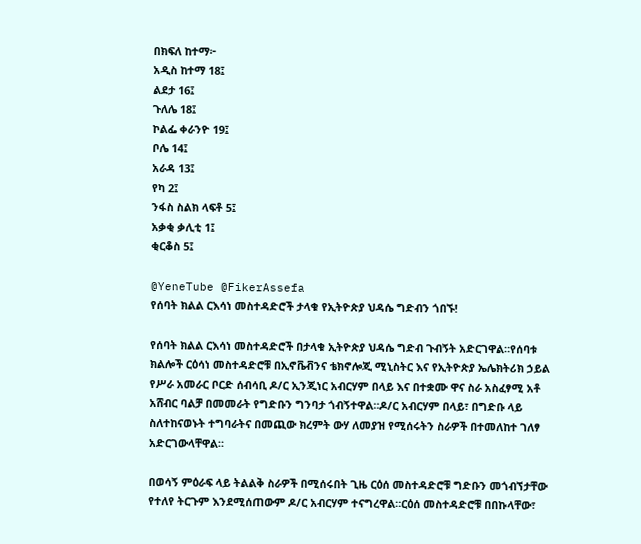በክፍለ ከተማ፦
አዲስ ከተማ 18፤
ልደታ 16፤
ጉለሌ 18፤
ኮልፌ ቀራንዮ 19፤
ቦሌ 14፤
አራዳ 13፤
የካ 2፤
ንፋስ ስልክ ላፍቶ 5፤
አቃቂ ቃሊቲ 1፤
ቂርቆስ 5፤

@YeneTube @FikerAssefa
የሰባት ክልል ርእሳነ መስተዳድሮች ታላቁ የኢትዮጵያ ህዳሴ ግድብን ጎበኙ!

የሰባት ክልል ርእሳነ መስተዳድሮች በታላቁ ኢትዮጵያ ህዳሴ ግድብ ጉብኝት አድርገዋል።የሰባቱ ክልሎች ርዕሳነ መስተዳድሮቹ በኢኖቬቭንና ቴክኖሎጂ ሚኒስትር እና የኢትዮጵያ ኤሌክትሪክ ኃይል የሥራ አመራር ቦርድ ሰብሳቢ ዶ/ር ኢንጂነር አብርሃም በላይ እና በተቋሙ ዋና ስራ አስፈፃሚ አቶ አሸብር ባልቻ በመመራት የግድቡን ግንባታ ጎብኝተዋል።ዶ/ር አብርሃም በላይ፣ በግድቡ ላይ ስለተከናወኑት ተግባራትና በመጪው ክረምት ውሃ ለመያዝ የሚሰሩትን ስራዎች በተመለከተ ገለፃ አድርገውላቸዋል።

በወሳኝ ምዕራፍ ላይ ትልልቅ ስራዎች በሚሰሩበት ጊዜ ርዕሰ መስተዳድሮቹ ግድቡን መጎብኘታቸው የተለየ ትርጉም እንደሚሰጠውም ዶ/ር አብርሃም ተናግረዋል።ርዕሰ መስተዳድሮቹ በበኩላቸው፣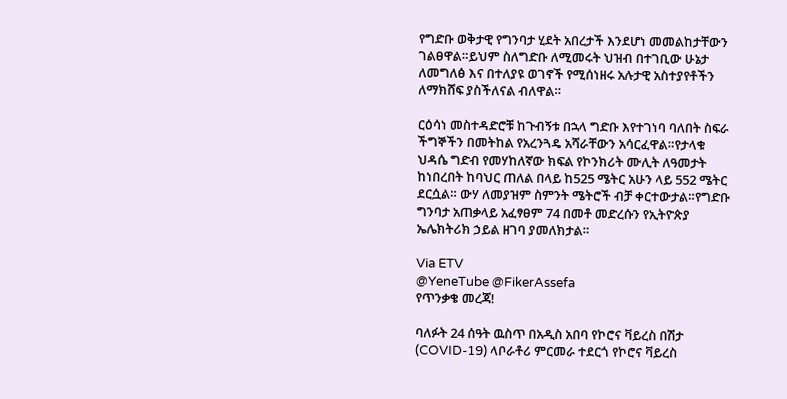የግድቡ ወቅታዊ የግንባታ ሂደት አበረታች እንደሆነ መመልከታቸውን ገልፀዋል።ይህም ስለግድቡ ለሚመሩት ህዝብ በተገቢው ሁኔታ ለመግለፅ እና በተለያዩ ወገኖች የሚሰነዘሩ አሉታዊ አስተያየቶችን ለማክሸፍ ያስችለናል ብለዋል።

ርዕሳነ መስተዳድሮቹ ከጉብኝቱ በኋላ ግድቡ እየተገነባ ባለበት ስፍራ ችግኞችን በመትከል የአረንጓዴ አሻራቸውን አሳርፈዋል።የታላቁ ህዳሴ ግድብ የመሃከለኛው ክፍል የኮንክሪት ሙሊት ለዓመታት ከነበረበት ከባህር ጠለል በላይ ከ525 ሜትር አሁን ላይ 552 ሜትር ደርሷል። ውሃ ለመያዝም ስምንት ሜትሮች ብቻ ቀርተውታል።የግድቡ ግንባታ አጠቃላይ አፈፃፀም 74 በመቶ መድረሱን የኢትዮጵያ ኤሌክትሪክ ኃይል ዘገባ ያመለክታል።

Via ETV
@YeneTube @FikerAssefa
የጥንቃቄ መረጃ!

ባለፉት 24 ሰዓት ዉስጥ በአዲስ አበባ የኮሮና ቫይረስ በሽታ (COVID-19) ላቦራቶሪ ምርመራ ተደርጎ የኮሮና ቫይረስ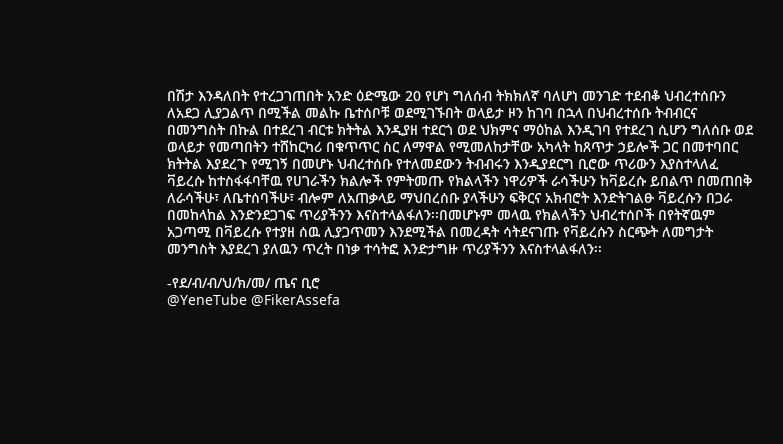በሽታ እንዳለበት የተረጋገጠበት አንድ ዕድሜው 20 የሆነ ግለሰብ ትክክለኛ ባለሆነ መንገድ ተደብቆ ህብረተሰቡን ለአደጋ ሊያጋልጥ በሚችል መልኩ ቤተሰቦቹ ወደሚገኙበት ወላይታ ዞን ከገባ በኋላ በህብረተሰቡ ትብብርና በመንግስት በኩል በተደረገ ብርቱ ክትትል እንዲያዘ ተደርጎ ወደ ህክምና ማዕከል እንዲገባ የተደረገ ሲሆን ግለሰቡ ወደ ወላይታ የመጣበትን ተሸከርካሪ በቁጥጥር ስር ለማዋል የሚመለከታቸው አካላት ከጸጥታ ኃይሎች ጋር በመተባበር ክትትል እያደረጉ የሚገኝ በመሆኑ ህብረተሰቡ የተለመደውን ትብብሩን እንዲያደርግ ቢሮው ጥሪውን እያስተላለፈ
ቫይረሱ ከተስፋፋባቸዉ የሀገራችን ክልሎች የምትመጡ የክልላችን ነዋሪዎች ራሳችሁን ከቫይረሱ ይበልጥ በመጠበቅ ለራሳችሁ፣ ለቤተሰባችሁ፣ ብሎም ለአጠቃላይ ማህበረሰቡ ያላችሁን ፍቅርና አክብሮት እንድትገልፁ ቫይረሱን በጋራ በመከላከል እንድንደጋገፍ ጥሪያችንን እናስተላልፋለን፡፡በመሆኑም መላዉ የክልላችን ህብረተሰቦች በየትኛዉም አጋጣሚ በቫይረሱ የተያዘ ሰዉ ሊያጋጥመን እንደሚችል በመረዳት ሳትደናገጡ የቫይረሱን ስርጭት ለመግታት መንግስት እያደረገ ያለዉን ጥረት በነቃ ተሳትፎ እንድታግዙ ጥሪያችንን እናስተላልፋለን፡፡

-የደ/ብ/ብ/ህ/ክ/መ/ ጤና ቢሮ
@YeneTube @FikerAssefa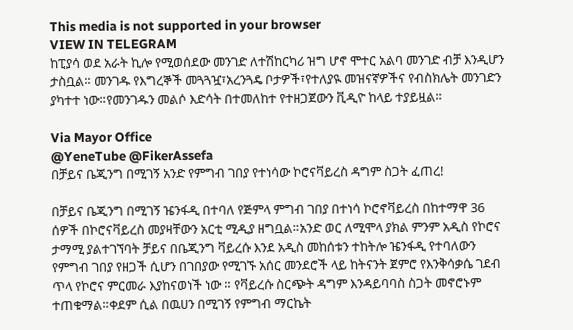This media is not supported in your browser
VIEW IN TELEGRAM
ከፒያሳ ወደ አራት ኪሎ የሚወሰደው መንገድ ለተሽከርካሪ ዝግ ሆኖ ሞተር አልባ መንገድ ብቻ እንዲሆን ታስቧል። መንገዱ የእግረኞች መጓጓዧ፣አረንጓዴ ቦታዎች፣የተለያዪ መዝናኛዎችና የብስክሌት መንገድን ያካተተ ነው።የመንገዱን መልሶ እድሳት በተመለከተ የተዘጋጀውን ቪዲዮ ከላይ ተያይዟል።

Via Mayor Office
@YeneTube @FikerAssefa
በቻይና ቤጂንግ በሚገኝ አንድ የምግብ ገበያ የተነሳው ኮሮናቫይረስ ዳግም ስጋት ፈጠረ!

በቻይና ቤጂንግ በሚገኝ ዤንፋዲ በተባለ የጅምላ ምግብ ገበያ በተነሳ ኮሮኖቫይረስ በከተማዋ 36 ሰዎች በኮሮናቫይረስ መያዛቸውን አርቲ ሚዲያ ዘግቧል።አንድ ወር ለሚሞላ ያክል ምንም አዲስ የኮሮና ታማሚ ያልተገኘባት ቻይና በቤጂንግ ቫይረሱ እንደ አዲስ መከሰቱን ተከትሎ ዤንፋዲ የተባለውን የምግብ ገበያ የዘጋች ሲሆን በገበያው የሚገኙ አሰር መንደሮች ላይ ከትናንት ጀምሮ የእንቅሳቃሴ ገደብ ጥላ የኮሮና ምርመራ እያከናወነች ነው ። የቫይረሱ ስርጭት ዳግም እንዳይባባስ ስጋት መኖሮኑም ተጠቁማል።ቀደም ሲል በዉሀን በሚገኝ የምግብ ማርኬት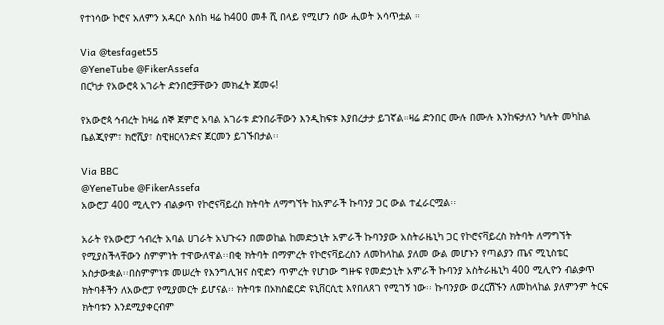የተነሳው ኮሮና አለምን አዳርሶ እሰከ ዛሬ ከ400 መቶ ሺ በላይ የሚሆን ሰው ሒወት አሳጥቷል ።

Via @tesfaget55
@YeneTube @FikerAssefa
በርካታ የአውሮጳ አገራት ድንበሮቻቸውን መክፈት ጀመሩ!

የአውሮጳ ኅብረት ከዛሬ ሰኞ ጀምሮ አባል አገራቱ ድንበራቸውን እንዲከፍቱ እያበረታታ ይገኛል።ዛሬ ድንበር ሙሉ በሙሉ እንከፍታለን ካሉት መካከል ቤልጂየም፣ ክሮሺያ፣ ስዊዘርላንድና ጀርመን ይገኙበታል፡፡

Via BBC
@YeneTube @FikerAssefa
አውሮፓ 400 ሚሊዮን ብልቃጥ የኮሮናቫይረስ ክትባት ለማግኘት ከአምራች ኩባንያ ጋር ውል ተፈራርሟል፡፡

አራት የአውሮፓ ኅብረት አባል ሀገራት አህጉሩን በመወከል ከመድኃኒት አምራች ኩባንያው አስትራዜኒካ ጋር የኮሮናቫይረስ ክትባት ለማግኘት የሚያስችላቸውን ስምምነት ተዋውለዋል፡፡በቂ ክትባት በማምረት የኮሮናቫይረስን ለመከላከል ያለመ ውል መሆኑን የጣልያን ጤና ሚኒስቴር አስታውቋል፡፡በስምምነቱ መሠረት የእንግሊዝና ስዊድን ጥምረት የሆነው ግዙፍ የመድኃኒት አምራች ኩባንያ አስትራዜኒካ 400 ሚሊዮን ብልቃጥ ክትባቶችን ለአውሮፓ የሚያመርት ይሆናል፡፡ ክትባቱ በኦክስፎርድ ዩኒቨርሲቲ እየበለጸገ የሚገኝ ነው፡፡ ኩባንያው ወረርሽኙን ለመከላከል ያለምንም ትርፍ ክትባቱን እንደሚያቀርብም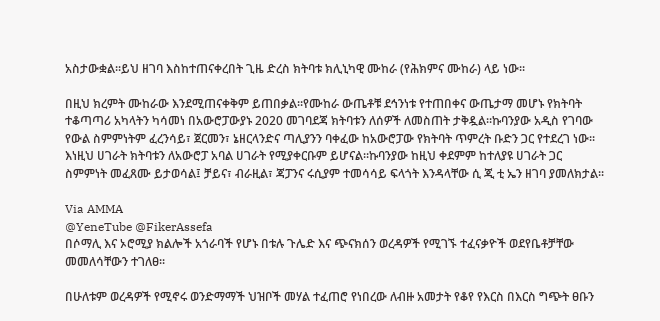አስታውቋል፡፡ይህ ዘገባ እስከተጠናቀረበት ጊዜ ድረስ ክትባቱ ክሊኒካዊ ሙከራ (የሕክምና ሙከራ) ላይ ነው፡፡

በዚህ ክረምት ሙከራው እንደሚጠናቀቅም ይጠበቃል፡፡የሙከራ ውጤቶቹ ደኅንነቱ የተጠበቀና ውጤታማ መሆኑ የክትባት ተቆጣጣሪ አካላትን ካሳመነ በአውሮፓውያኑ 2020 መገባደጃ ክትባቱን ለሰዎች ለመስጠት ታቅዷል፡፡ኩባንያው አዲስ የገባው የውል ስምምነትም ፈረንሳይ፣ ጀርመን፣ ኔዘርላንድና ጣሊያንን ባቀፈው ከአውሮፓው የክትባት ጥምረት ቡድን ጋር የተደረገ ነው፡፡ እነዚህ ሀገራት ክትባቱን ለአውሮፓ አባል ሀገራት የሚያቀርቡም ይሆናል፡፡ኩባንያው ከዚህ ቀደምም ከተለያዩ ሀገራት ጋር ስምምነት መፈጸሙ ይታወሳል፤ ቻይና፣ ብራዚል፣ ጃፓንና ሩሲያም ተመሳሳይ ፍላጎት እንዳላቸው ሲ ጂ ቲ ኤን ዘገባ ያመለክታል፡፡

Via AMMA
@YeneTube @FikerAssefa
በሶማሊ እና ኦሮሚያ ክልሎች አጎራባች የሆኑ በቱሉ ጉሌድ እና ጭናክሰን ወረዳዎች የሚገኙ ተፈናቃዮች ወደየቤቶቻቸው መመለሳቸውን ተገለፀ፡፡

በሁለቱም ወረዳዎች የሚኖሩ ወንድማማች ህዝቦች መሃል ተፈጠሮ የነበረው ለብዙ አመታት የቆየ የእርስ በእርስ ግጭት ፀቡን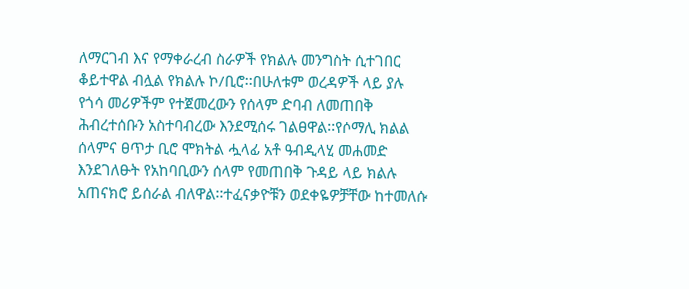ለማርገብ እና የማቀራረብ ስራዎች የክልሉ መንግስት ሲተገበር ቆይተዋል ብሏል የክልሉ ኮ/ቢሮ፡፡በሁለቱም ወረዳዎች ላይ ያሉ የጎሳ መሪዎችም የተጀመረውን የሰላም ድባብ ለመጠበቅ ሕብረተሰቡን አስተባብረው እንደሚሰሩ ገልፀዋል፡፡የሶማሊ ክልል ሰላምና ፀጥታ ቢሮ ሞክትል ሗላፊ አቶ ዓብዲላሂ መሐመድ እንደገለፁት የአከባቢውን ሰላም የመጠበቅ ጉዳይ ላይ ክልሉ አጠናክሮ ይሰራል ብለዋል፡፡ተፈናቃዮቹን ወደቀዬዎቻቸው ከተመለሱ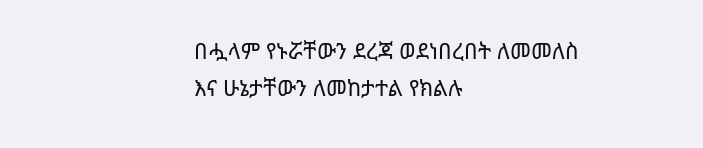በሗላም የኑሯቸውን ደረጃ ወደነበረበት ለመመለስ እና ሁኔታቸውን ለመከታተል የክልሉ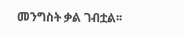መንግስት ቃል ገብቷል፡፡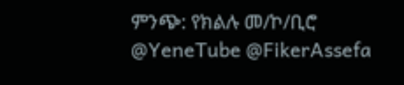ምንጭ: የክልሉ መ/ኮ/ቢሮ
@YeneTube @FikerAssefa